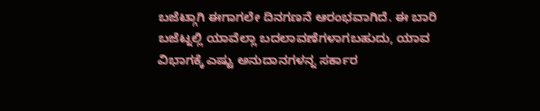ಬಜೆಟ್ಗಾಗಿ ಈಗಾಗಲೇ ದಿನಗಣನೆ ಆರಂಭವಾಗಿದೆ. ಈ ಬಾರಿ ಬಜೆಟ್ನಲ್ಲಿ ಯಾವೆಲ್ಲಾ ಬದಲಾವಣೆಗಳಾಗಬಹುದು, ಯಾವ ವಿಭಾಗಕ್ಕೆ ಎಷ್ಟು ಅನುದಾನಗಳನ್ನ ಸರ್ಕಾರ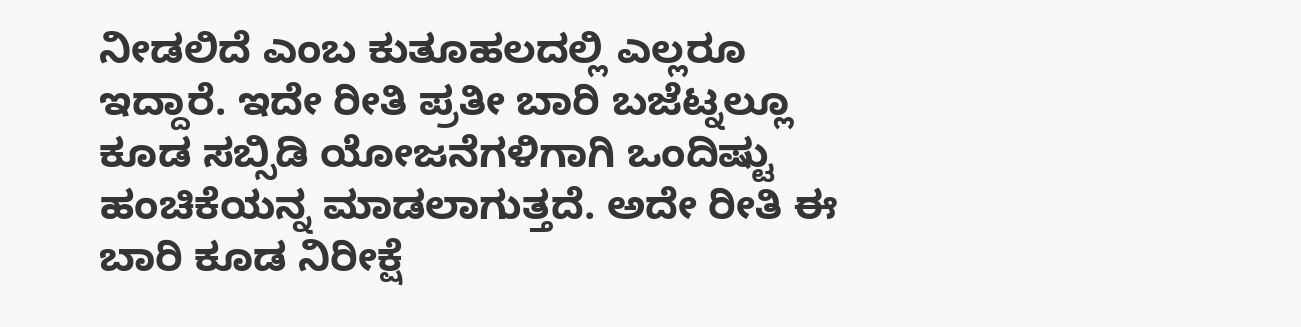ನೀಡಲಿದೆ ಎಂಬ ಕುತೂಹಲದಲ್ಲಿ ಎಲ್ಲರೂ ಇದ್ದಾರೆ. ಇದೇ ರೀತಿ ಪ್ರತೀ ಬಾರಿ ಬಜೆಟ್ನಲ್ಲೂ ಕೂಡ ಸಬ್ಸಿಡಿ ಯೋಜನೆಗಳಿಗಾಗಿ ಒಂದಿಷ್ಟು ಹಂಚಿಕೆಯನ್ನ ಮಾಡಲಾಗುತ್ತದೆ. ಅದೇ ರೀತಿ ಈ ಬಾರಿ ಕೂಡ ನಿರೀಕ್ಷೆ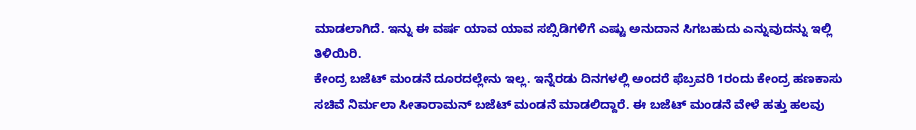ಮಾಡಲಾಗಿದೆ. ಇನ್ನು ಈ ವರ್ಷ ಯಾವ ಯಾವ ಸಬ್ಸಿಡಿಗಳಿಗೆ ಎಷ್ಟು ಅನುದಾನ ಸಿಗಬಹುದು ಎನ್ನುವುದನ್ನು ಇಲ್ಲಿ ತಿಳಿಯಿರಿ.
ಕೇಂದ್ರ ಬಜೆಟ್ ಮಂಡನೆ ದೂರದಲ್ಲೇನು ಇಲ್ಲ. ಇನ್ನೆರಡು ದಿನಗಳಲ್ಲಿ ಅಂದರೆ ಫೆಬ್ರವರಿ 1ರಂದು ಕೇಂದ್ರ ಹಣಕಾಸು ಸಚಿವೆ ನಿರ್ಮಲಾ ಸೀತಾರಾಮನ್ ಬಜೆಟ್ ಮಂಡನೆ ಮಾಡಲಿದ್ದಾರೆ. ಈ ಬಜೆಟ್ ಮಂಡನೆ ವೇಳೆ ಹತ್ತು ಹಲವು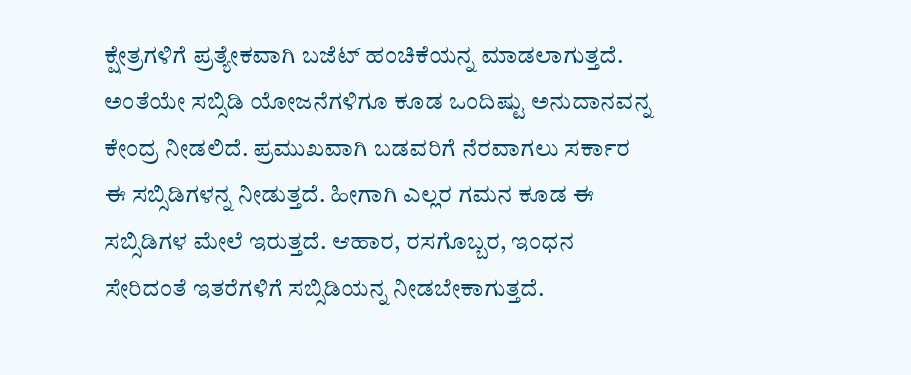ಕ್ಷೇತ್ರಗಳಿಗೆ ಪ್ರತ್ಯೇಕವಾಗಿ ಬಜೆಟ್ ಹಂಚಿಕೆಯನ್ನ ಮಾಡಲಾಗುತ್ತದೆ. ಅಂತೆಯೇ ಸಬ್ಸಿಡಿ ಯೋಜನೆಗಳಿಗೂ ಕೂಡ ಒಂದಿಷ್ಟು ಅನುದಾನವನ್ನ ಕೇಂದ್ರ ನೀಡಲಿದೆ. ಪ್ರಮುಖವಾಗಿ ಬಡವರಿಗೆ ನೆರವಾಗಲು ಸರ್ಕಾರ ಈ ಸಬ್ಸಿಡಿಗಳನ್ನ ನೀಡುತ್ತದೆ. ಹೀಗಾಗಿ ಎಲ್ಲರ ಗಮನ ಕೂಡ ಈ ಸಬ್ಸಿಡಿಗಳ ಮೇಲೆ ಇರುತ್ತದೆ. ಆಹಾರ, ರಸಗೊಬ್ಬರ, ಇಂಧನ ಸೇರಿದಂತೆ ಇತರೆಗಳಿಗೆ ಸಬ್ಸಿಡಿಯನ್ನ ನೀಡಬೇಕಾಗುತ್ತದೆ.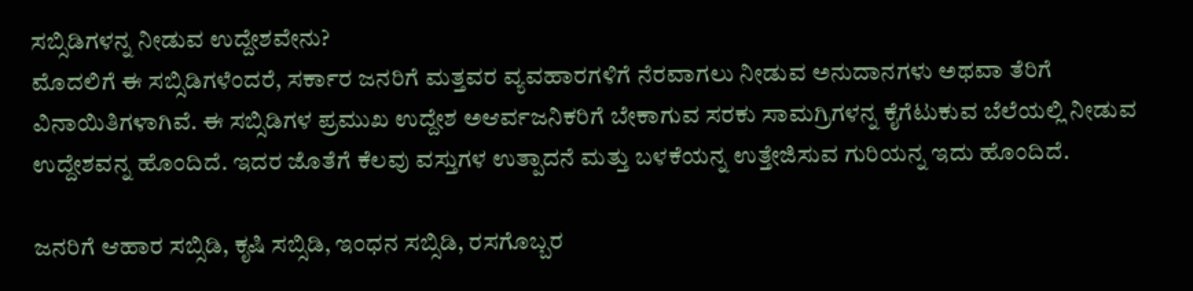ಸಬ್ಸಿಡಿಗಳನ್ನ ನೀಡುವ ಉದ್ದೇಶವೇನು?
ಮೊದಲಿಗೆ ಈ ಸಬ್ಸಿಡಿಗಳೆಂದರೆ, ಸರ್ಕಾರ ಜನರಿಗೆ ಮತ್ತವರ ವ್ಯವಹಾರಗಳಿಗೆ ನೆರವಾಗಲು ನೀಡುವ ಅನುದಾನಗಳು ಅಥವಾ ತೆರಿಗೆ ವಿನಾಯಿತಿಗಳಾಗಿವೆ. ಈ ಸಬ್ಸಿಡಿಗಳ ಪ್ರಮುಖ ಉದ್ದೇಶ ಅಆರ್ವಜನಿಕರಿಗೆ ಬೇಕಾಗುವ ಸರಕು ಸಾಮಗ್ರಿಗಳನ್ನ ಕೈಗೆಟುಕುವ ಬೆಲೆಯಲ್ಲಿ ನೀಡುವ ಉದ್ದೇಶವನ್ನ ಹೊಂದಿದೆ. ಇದರ ಜೊತೆಗೆ ಕೆಲವು ವಸ್ತುಗಳ ಉತ್ಪಾದನೆ ಮತ್ತು ಬಳಕೆಯನ್ನ ಉತ್ತೇಜಿಸುವ ಗುರಿಯನ್ನ ಇದು ಹೊಂದಿದೆ.

ಜನರಿಗೆ ಆಹಾರ ಸಬ್ಸಿಡಿ, ಕೃಷಿ ಸಬ್ಸಿಡಿ, ಇಂಧನ ಸಬ್ಸಿಡಿ, ರಸಗೊಬ್ಬರ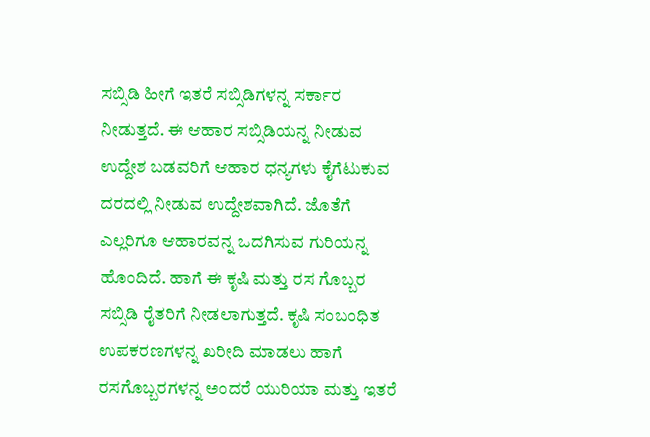ಸಬ್ಸಿಡಿ ಹೀಗೆ ಇತರೆ ಸಬ್ಸಿಡಿಗಳನ್ನ ಸರ್ಕಾರ ನೀಡುತ್ತದೆ. ಈ ಆಹಾರ ಸಬ್ಸಿಡಿಯನ್ನ ನೀಡುವ ಉದ್ದೇಶ ಬಡವರಿಗೆ ಆಹಾರ ಧನ್ಯಗಳು ಕೈಗೆಟುಕುವ ದರದಲ್ಲಿ ನೀಡುವ ಉದ್ದೇಶವಾಗಿದೆ. ಜೊತೆಗೆ ಎಲ್ಲರಿಗೂ ಆಹಾರವನ್ನ ಒದಗಿಸುವ ಗುರಿಯನ್ನ ಹೊಂದಿದೆ. ಹಾಗೆ ಈ ಕೃಷಿ ಮತ್ತು ರಸ ಗೊಬ್ಬರ ಸಬ್ಸಿಡಿ ರೈತರಿಗೆ ನೀಡಲಾಗುತ್ತದೆ. ಕೃಷಿ ಸಂಬಂಧಿತ ಉಪಕರಣಗಳನ್ನ ಖರೀದಿ ಮಾಡಲು ಹಾಗೆ ರಸಗೊಬ್ಬರಗಳನ್ನ ಅಂದರೆ ಯುರಿಯಾ ಮತ್ತು ಇತರೆ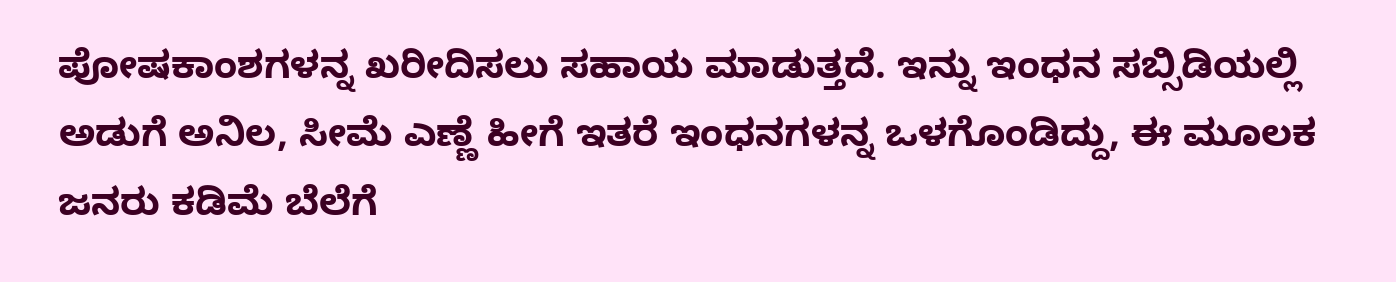ಪೋಷಕಾಂಶಗಳನ್ನ ಖರೀದಿಸಲು ಸಹಾಯ ಮಾಡುತ್ತದೆ. ಇನ್ನು ಇಂಧನ ಸಬ್ಸಿಡಿಯಲ್ಲಿ ಅಡುಗೆ ಅನಿಲ, ಸೀಮೆ ಎಣ್ಣೆ ಹೀಗೆ ಇತರೆ ಇಂಧನಗಳನ್ನ ಒಳಗೊಂಡಿದ್ದು, ಈ ಮೂಲಕ ಜನರು ಕಡಿಮೆ ಬೆಲೆಗೆ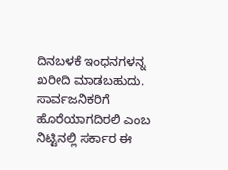ದಿನಬಳಕೆ ಇಂಧನಗಳನ್ನ ಖರೀದಿ ಮಾಡಬಹುದು. ಸಾರ್ವಜನಿಕರಿಗೆ ಹೊರೆಯಾಗದಿರಲಿ ಎಂಬ ನಿಟ್ಟಿನಲ್ಲಿ ಸರ್ಕಾರ ಈ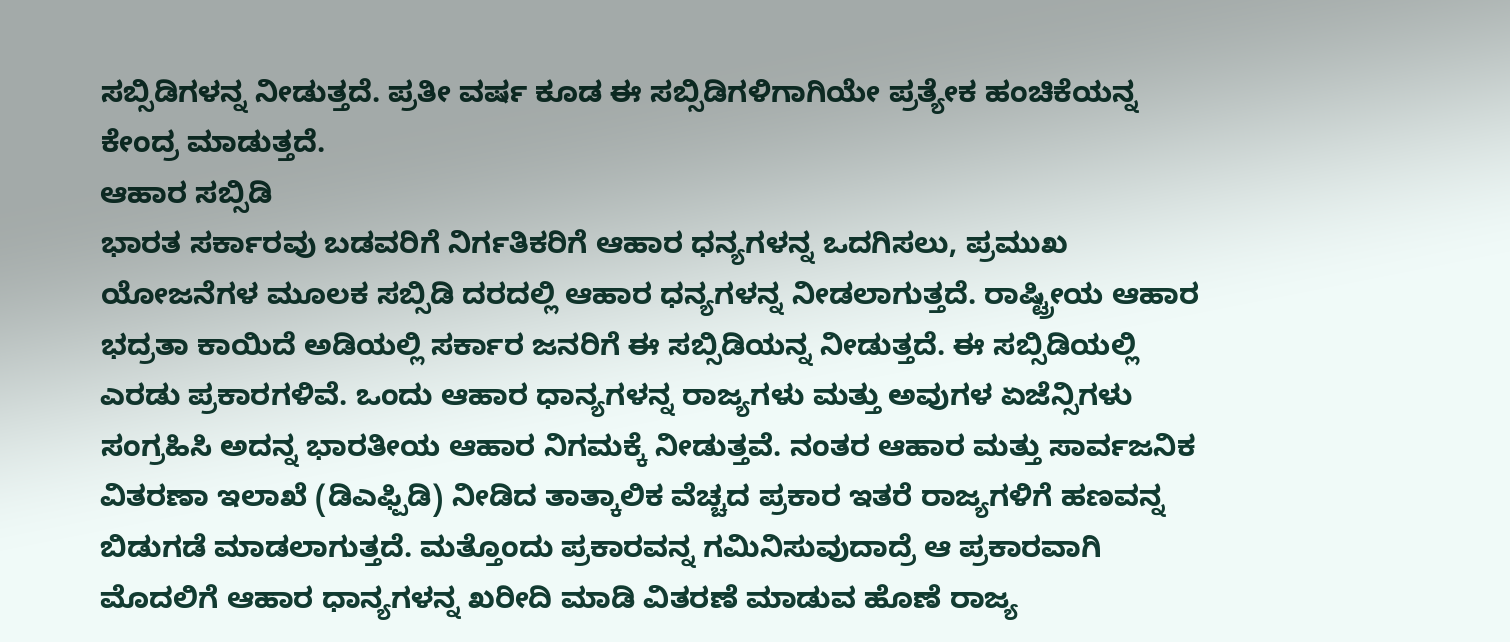ಸಬ್ಸಿಡಿಗಳನ್ನ ನೀಡುತ್ತದೆ. ಪ್ರತೀ ವರ್ಷ ಕೂಡ ಈ ಸಬ್ಸಿಡಿಗಳಿಗಾಗಿಯೇ ಪ್ರತ್ಯೇಕ ಹಂಚಿಕೆಯನ್ನ ಕೇಂದ್ರ ಮಾಡುತ್ತದೆ.
ಆಹಾರ ಸಬ್ಸಿಡಿ
ಭಾರತ ಸರ್ಕಾರವು ಬಡವರಿಗೆ ನಿರ್ಗತಿಕರಿಗೆ ಆಹಾರ ಧನ್ಯಗಳನ್ನ ಒದಗಿಸಲು, ಪ್ರಮುಖ ಯೋಜನೆಗಳ ಮೂಲಕ ಸಬ್ಸಿಡಿ ದರದಲ್ಲಿ ಆಹಾರ ಧನ್ಯಗಳನ್ನ ನೀಡಲಾಗುತ್ತದೆ. ರಾಷ್ಟ್ರೀಯ ಆಹಾರ ಭದ್ರತಾ ಕಾಯಿದೆ ಅಡಿಯಲ್ಲಿ ಸರ್ಕಾರ ಜನರಿಗೆ ಈ ಸಬ್ಸಿಡಿಯನ್ನ ನೀಡುತ್ತದೆ. ಈ ಸಬ್ಸಿಡಿಯಲ್ಲಿ ಎರಡು ಪ್ರಕಾರಗಳಿವೆ. ಒಂದು ಆಹಾರ ಧಾನ್ಯಗಳನ್ನ ರಾಜ್ಯಗಳು ಮತ್ತು ಅವುಗಳ ಏಜೆನ್ಸಿಗಳು ಸಂಗ್ರಹಿಸಿ ಅದನ್ನ ಭಾರತೀಯ ಆಹಾರ ನಿಗಮಕ್ಕೆ ನೀಡುತ್ತವೆ. ನಂತರ ಆಹಾರ ಮತ್ತು ಸಾರ್ವಜನಿಕ ವಿತರಣಾ ಇಲಾಖೆ (ಡಿಎಫ್ಪಿಡಿ) ನೀಡಿದ ತಾತ್ಕಾಲಿಕ ವೆಚ್ಚದ ಪ್ರಕಾರ ಇತರೆ ರಾಜ್ಯಗಳಿಗೆ ಹಣವನ್ನ ಬಿಡುಗಡೆ ಮಾಡಲಾಗುತ್ತದೆ. ಮತ್ತೊಂದು ಪ್ರಕಾರವನ್ನ ಗಮಿನಿಸುವುದಾದ್ರೆ ಆ ಪ್ರಕಾರವಾಗಿ ಮೊದಲಿಗೆ ಆಹಾರ ಧಾನ್ಯಗಳನ್ನ ಖರೀದಿ ಮಾಡಿ ವಿತರಣೆ ಮಾಡುವ ಹೊಣೆ ರಾಜ್ಯ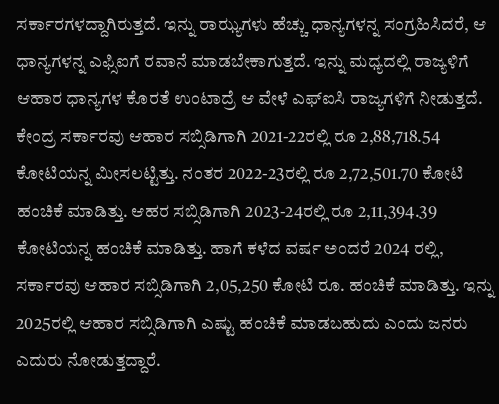ಸರ್ಕಾರಗಳದ್ದಾಗಿರುತ್ತದೆ. ಇನ್ನು ರಾಝ್ಯಗಳು ಹೆಚ್ಚು ಧಾನ್ಯಗಳನ್ನ ಸಂಗ್ರಹಿಸಿದರೆ, ಆ ಧಾನ್ಯಗಳನ್ನ ಎಫ್ಸಿಐಗೆ ರವಾನೆ ಮಾಡಬೇಕಾಗುತ್ತದೆ. ಇನ್ನು ಮಧ್ಯದಲ್ಲಿ ರಾಜ್ಯಳಿಗೆ ಆಹಾರ ಧಾನ್ಯಗಳ ಕೊರತೆ ಉಂಟಾದ್ರೆ ಆ ವೇಳೆ ಎಫ್ಐಸಿ ರಾಜ್ಯಗಳಿಗೆ ನೀಡುತ್ತದೆ.
ಕೇಂದ್ರ ಸರ್ಕಾರವು ಆಹಾರ ಸಬ್ಸಿಡಿಗಾಗಿ 2021-22ರಲ್ಲಿ ರೂ 2,88,718.54 ಕೋಟಿಯನ್ನ ಮೀಸಲಟ್ಟಿತ್ತು. ನಂತರ 2022-23ರಲ್ಲಿ ರೂ 2,72,501.70 ಕೋಟಿ ಹಂಚಿಕೆ ಮಾಡಿತ್ತು. ಆಹರ ಸಬ್ಸಿಡಿಗಾಗಿ 2023-24ರಲ್ಲಿ ರೂ 2,11,394.39 ಕೋಟಿಯನ್ನ ಹಂಚಿಕೆ ಮಾಡಿತ್ತು. ಹಾಗೆ ಕಳೆದ ವರ್ಷ ಅಂದರೆ 2024 ರಲ್ಲಿ, ಸರ್ಕಾರವು ಆಹಾರ ಸಬ್ಸಿಡಿಗಾಗಿ 2,05,250 ಕೋಟಿ ರೂ. ಹಂಚಿಕೆ ಮಾಡಿತ್ತು. ಇನ್ನು 2025ರಲ್ಲಿ ಆಹಾರ ಸಬ್ಸಿಡಿಗಾಗಿ ಎಷ್ಟು ಹಂಚಿಕೆ ಮಾಡಬಹುದು ಎಂದು ಜನರು ಎದುರು ನೋಡುತ್ತದ್ದಾರೆ.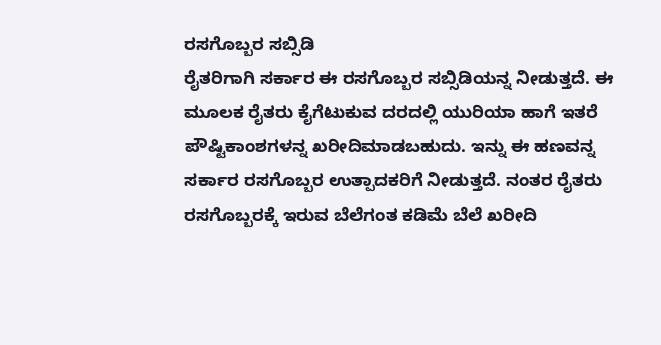ರಸಗೊಬ್ಬರ ಸಬ್ಸಿಡಿ
ರೈತರಿಗಾಗಿ ಸರ್ಕಾರ ಈ ರಸಗೊಬ್ಬರ ಸಬ್ಸಿಡಿಯನ್ನ ನೀಡುತ್ತದೆ. ಈ ಮೂಲಕ ರೈತರು ಕೈಗೆಟುಕುವ ದರದಲ್ಲಿ ಯುರಿಯಾ ಹಾಗೆ ಇತರೆ ಪೌಷ್ಟಿಕಾಂಶಗಳನ್ನ ಖರೀದಿಮಾಡಬಹುದು. ಇನ್ನು ಈ ಹಣವನ್ನ ಸರ್ಕಾರ ರಸಗೊಬ್ಬರ ಉತ್ಪಾದಕರಿಗೆ ನೀಡುತ್ತದೆ. ನಂತರ ರೈತರು ರಸಗೊಬ್ಬರಕ್ಕೆ ಇರುವ ಬೆಲೆಗಂತ ಕಡಿಮೆ ಬೆಲೆ ಖರೀದಿ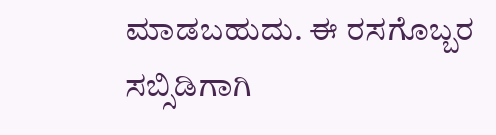ಮಾಡಬಹುದು. ಈ ರಸಗೊಬ್ಬರ ಸಬ್ಸಿಡಿಗಾಗಿ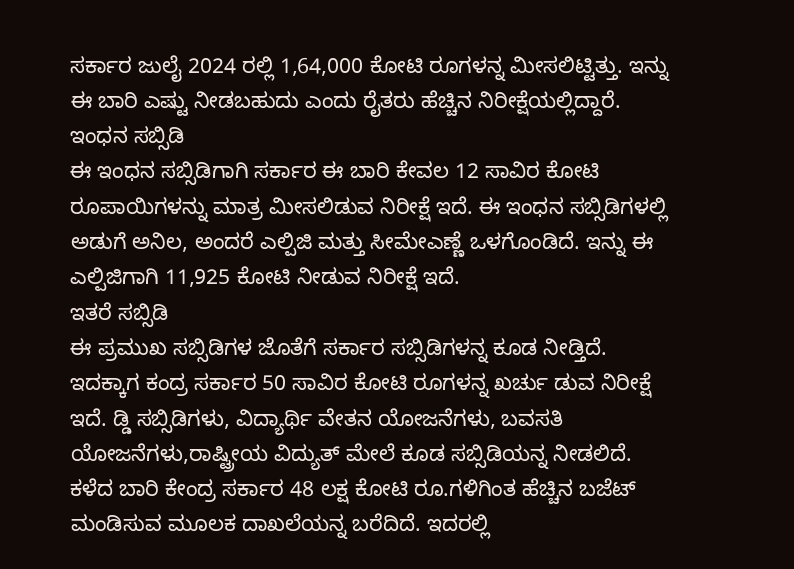ಸರ್ಕಾರ ಜುಲೈ 2024 ರಲ್ಲಿ 1,64,000 ಕೋಟಿ ರೂಗಳನ್ನ ಮೀಸಲಿಟ್ಟಿತ್ತು. ಇನ್ನು ಈ ಬಾರಿ ಎಷ್ಟು ನೀಡಬಹುದು ಎಂದು ರೈತರು ಹೆಚ್ಚಿನ ನಿರೀಕ್ಷೆಯಲ್ಲಿದ್ದಾರೆ.
ಇಂಧನ ಸಬ್ಸಿಡಿ
ಈ ಇಂಧನ ಸಬ್ಸಿಡಿಗಾಗಿ ಸರ್ಕಾರ ಈ ಬಾರಿ ಕೇವಲ 12 ಸಾವಿರ ಕೋಟಿ ರೂಪಾಯಿಗಳನ್ನು ಮಾತ್ರ ಮೀಸಲಿಡುವ ನಿರೀಕ್ಷೆ ಇದೆ. ಈ ಇಂಧನ ಸಬ್ಸಿಡಿಗಳಲ್ಲಿ ಅಡುಗೆ ಅನಿಲ, ಅಂದರೆ ಎಲ್ಪಿಜಿ ಮತ್ತು ಸೀಮೇಎಣ್ಣೆ ಒಳಗೊಂಡಿದೆ. ಇನ್ನು ಈ ಎಲ್ಪಿಜಿಗಾಗಿ 11,925 ಕೋಟಿ ನೀಡುವ ನಿರೀಕ್ಷೆ ಇದೆ.
ಇತರೆ ಸಬ್ಸಿಡಿ
ಈ ಪ್ರಮುಖ ಸಬ್ಸಿಡಿಗಳ ಜೊತೆಗೆ ಸರ್ಕಾರ ಸಬ್ಸಿಡಿಗಳನ್ನ ಕೂಡ ನೀಡ್ತಿದೆ. ಇದಕ್ಕಾಗ ಕಂದ್ರ ಸರ್ಕಾರ 50 ಸಾವಿರ ಕೋಟಿ ರೂಗಳನ್ನ ಖರ್ಚು ಡುವ ನಿರೀಕ್ಷೆ ಇದೆ. ಡ್ಡಿ ಸಬ್ಸಿಡಿಗಳು, ವಿದ್ಯಾರ್ಥಿ ವೇತನ ಯೋಜನೆಗಳು, ಬವಸತಿ ಯೋಜನೆಗಳು,ರಾಷ್ಟ್ರೀಯ ವಿದ್ಯುತ್ ಮೇಲೆ ಕೂಡ ಸಬ್ಸಿಡಿಯನ್ನ ನೀಡಲಿದೆ.
ಕಳೆದ ಬಾರಿ ಕೇಂದ್ರ ಸರ್ಕಾರ 48 ಲಕ್ಷ ಕೋಟಿ ರೂ.ಗಳಿಗಿಂತ ಹೆಚ್ಚಿನ ಬಜೆಟ್ ಮಂಡಿಸುವ ಮೂಲಕ ದಾಖಲೆಯನ್ನ ಬರೆದಿದೆ. ಇದರಲ್ಲಿ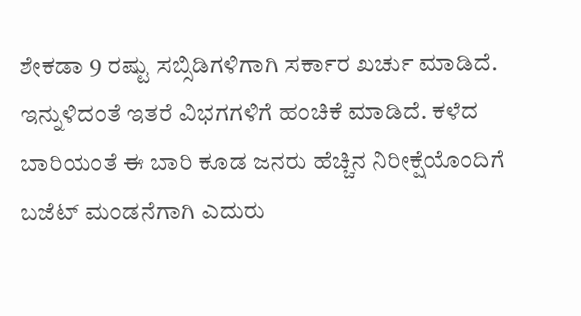ಶೇಕಡಾ 9 ರಷ್ಟು ಸಬ್ಸಿಡಿಗಳಿಗಾಗಿ ಸರ್ಕಾರ ಖರ್ಚು ಮಾಡಿದೆ. ಇನ್ನುಳಿದಂತೆ ಇತರೆ ವಿಭಗಗಳಿಗೆ ಹಂಚಿಕೆ ಮಾಡಿದೆ. ಕಳೆದ ಬಾರಿಯಂತೆ ಈ ಬಾರಿ ಕೂಡ ಜನರು ಹೆಚ್ಚಿನ ನಿರೀಕ್ಷೆಯೊಂದಿಗೆ ಬಜೆಟ್ ಮಂಡನೆಗಾಗಿ ಎದುರು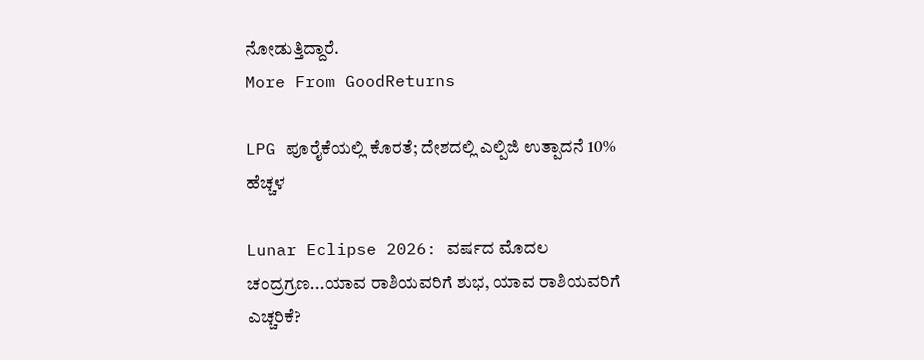ನೋಡುತ್ತಿದ್ದಾರೆ.
More From GoodReturns

LPG ಪೂರೈಕೆಯಲ್ಲಿ ಕೊರತೆ; ದೇಶದಲ್ಲಿ ಎಲ್ಪಿಜಿ ಉತ್ಪಾದನೆ 10% ಹೆಚ್ಚಳ

Lunar Eclipse 2026: ವರ್ಷದ ಮೊದಲ ಚಂದ್ರಗ್ರಣ...ಯಾವ ರಾಶಿಯವರಿಗೆ ಶುಭ, ಯಾವ ರಾಶಿಯವರಿಗೆ ಎಚ್ಚರಿಕೆ?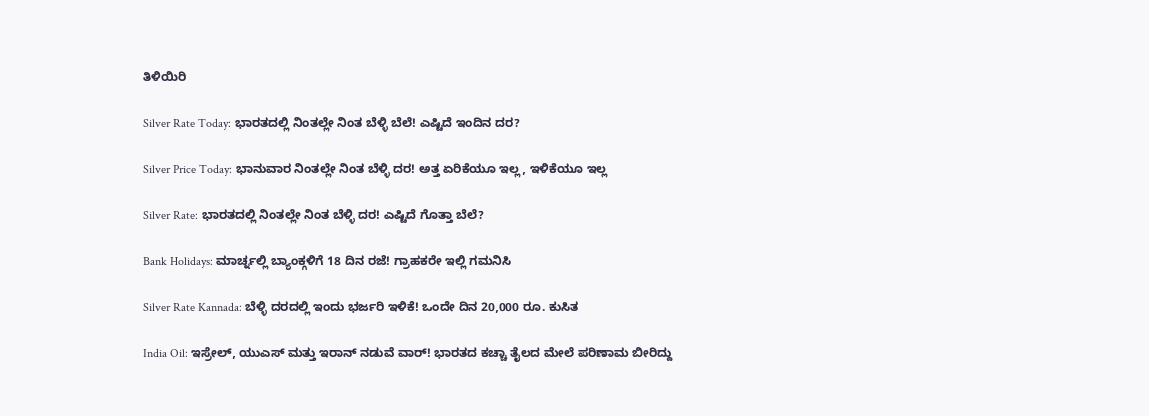ತಿಳಿಯಿರಿ

Silver Rate Today: ಭಾರತದಲ್ಲಿ ನಿಂತಲ್ಲೇ ನಿಂತ ಬೆಳ್ಳಿ ಬೆಲೆ! ಎಷ್ಟಿದೆ ಇಂದಿನ ದರ?

Silver Price Today: ಭಾನುವಾರ ನಿಂತಲ್ಲೇ ನಿಂತ ಬೆಳ್ಳಿ ದರ! ಅತ್ತ ಏರಿಕೆಯೂ ಇಲ್ಲ, ಇಳಿಕೆಯೂ ಇಲ್ಲ

Silver Rate: ಭಾರತದಲ್ಲಿ ನಿಂತಲ್ಲೇ ನಿಂತ ಬೆಳ್ಳಿ ದರ! ಎಷ್ಟಿದೆ ಗೊತ್ತಾ ಬೆಲೆ?

Bank Holidays: ಮಾರ್ಚ್ನಲ್ಲಿ ಬ್ಯಾಂಕ್ಗಳಿಗೆ 18 ದಿನ ರಜೆ! ಗ್ರಾಹಕರೇ ಇಲ್ಲಿ ಗಮನಿಸಿ

Silver Rate Kannada: ಬೆಳ್ಳಿ ದರದಲ್ಲಿ ಇಂದು ಭರ್ಜರಿ ಇಳಿಕೆ! ಒಂದೇ ದಿನ 20,000 ರೂ. ಕುಸಿತ

India Oil: ಇಸ್ರೇಲ್, ಯುಎಸ್ ಮತ್ತು ಇರಾನ್ ನಡುವೆ ವಾರ್! ಭಾರತದ ಕಚ್ಚಾ ತೈಲದ ಮೇಲೆ ಪರಿಣಾಮ ಬೀರಿದ್ದು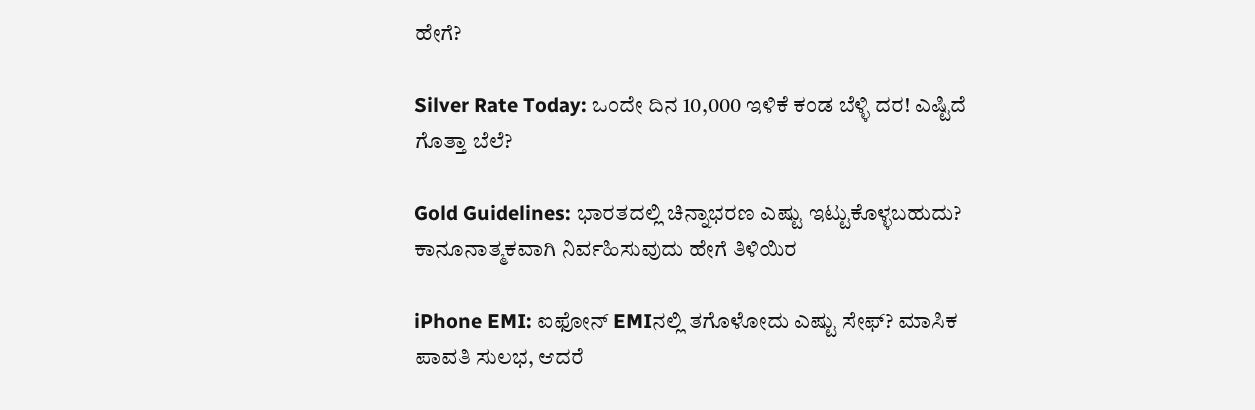ಹೇಗೆ?

Silver Rate Today: ಒಂದೇ ದಿನ 10,000 ಇಳಿಕೆ ಕಂಡ ಬೆಳ್ಳಿ ದರ! ಎಷ್ಟಿದೆ ಗೊತ್ತಾ ಬೆಲೆ?

Gold Guidelines: ಭಾರತದಲ್ಲಿ ಚಿನ್ನಾಭರಣ ಎಷ್ಟು ಇಟ್ಟುಕೊಳ್ಳಬಹುದು? ಕಾನೂನಾತ್ಮಕವಾಗಿ ನಿರ್ವಹಿಸುವುದು ಹೇಗೆ ತಿಳಿಯಿರ

iPhone EMI: ಐಫೋನ್ EMIನಲ್ಲಿ ತಗೊಳೋದು ಎಷ್ಟು ಸೇಫ್? ಮಾಸಿಕ ಪಾವತಿ ಸುಲಭ, ಆದರೆ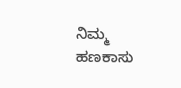ನಿಮ್ಮ ಹಣಕಾಸು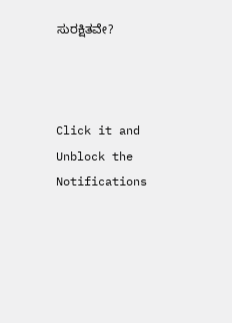ಸುರಕ್ಷಿತವೇ?



Click it and Unblock the Notifications